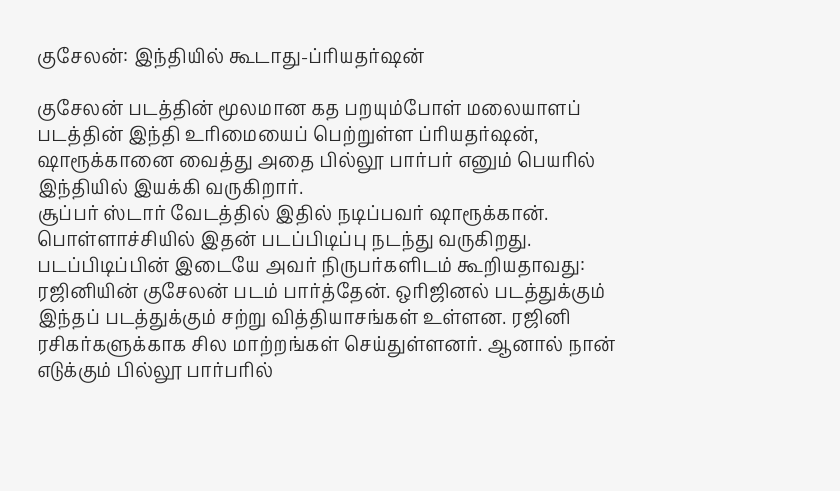குசேலன்: இந்தியில் கூடாது-ப்ரியதர்ஷன்

குசேலன் படத்தின் மூலமான கத பறயும்போள் மலையாளப் படத்தின் இந்தி உரிமையைப் பெற்றுள்ள ப்ரியதர்ஷன், ஷாரூக்கானை வைத்து அதை பில்லூ பார்பர் எனும் பெயரில் இந்தியில் இயக்கி வருகிறார்.
சூப்பர் ஸ்டார் வேடத்தில் இதில் நடிப்பவர் ஷாரூக்கான். பொள்ளாச்சியில் இதன் படப்பிடிப்பு நடந்து வருகிறது.
படப்பிடிப்பின் இடையே அவர் நிருபர்களிடம் கூறியதாவது:
ரஜினியின் குசேலன் படம் பார்த்தேன். ஒரிஜினல் படத்துக்கும் இந்தப் படத்துக்கும் சற்று வித்தியாசங்கள் உள்ளன. ரஜினி ரசிகர்களுக்காக சில மாற்றங்கள் செய்துள்ளனர். ஆனால் நான் எடுக்கும் பில்லூ பார்பரில்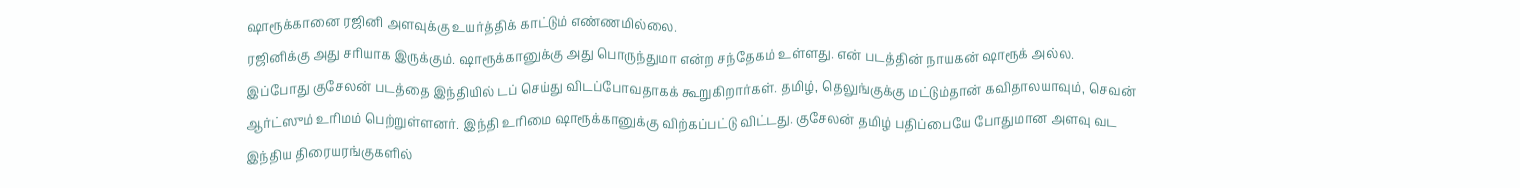ஷாரூக்கானை ரஜினி அளவுக்கு உயர்த்திக் காட்டும் எண்ணமில்லை.
ரஜினிக்கு அது சரியாக இருக்கும். ஷாரூக்கானுக்கு அது பொருந்துமா என்ற சந்தேகம் உள்ளது. என் படத்தின் நாயகன் ஷாரூக் அல்ல.
இப்போது குசேலன் படத்தை இந்தியில் டப் செய்து விடப்போவதாகக் கூறுகிறார்கள். தமிழ், தெலுங்குக்கு மட்டும்தான் கவிதாலயாவும், செவன் ஆர்ட்ஸும் உரிமம் பெற்றுள்ளனர். இந்தி உரிமை ஷாரூக்கானுக்கு விற்கப்பட்டு விட்டது. குசேலன் தமிழ் பதிப்பையே போதுமான அளவு வட இந்திய திரையரங்குகளில்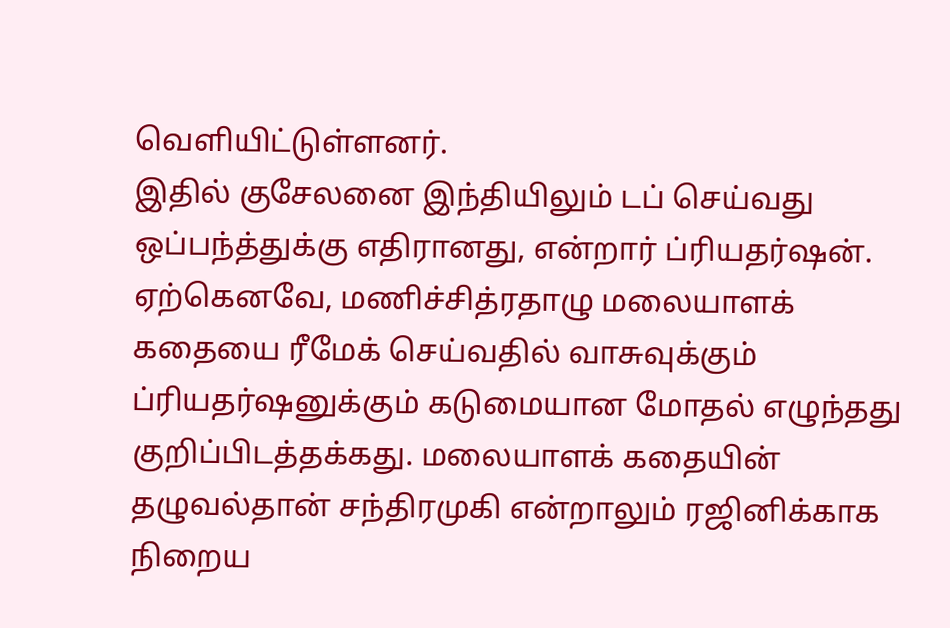வெளியிட்டுள்ளனர்.
இதில் குசேலனை இந்தியிலும் டப் செய்வது ஒப்பந்த்துக்கு எதிரானது, என்றார் ப்ரியதர்ஷன்.
ஏற்கெனவே, மணிச்சித்ரதாழு மலையாளக் கதையை ரீமேக் செய்வதில் வாசுவுக்கும் ப்ரியதர்ஷனுக்கும் கடுமையான மோதல் எழுந்தது குறிப்பிடத்தக்கது. மலையாளக் கதையின் தழுவல்தான் சந்திரமுகி என்றாலும் ரஜினிக்காக நிறைய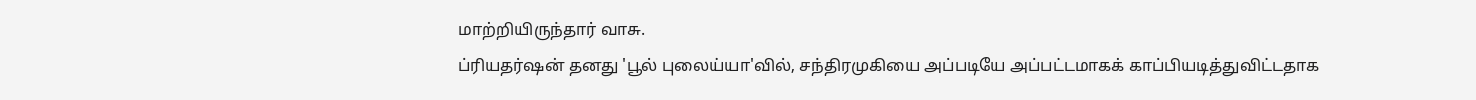மாற்றியிருந்தார் வாசு.
ப்ரியதர்ஷன் தனது 'பூல் புலைய்யா'வில், சந்திரமுகியை அப்படியே அப்பட்டமாகக் காப்பியடித்துவிட்டதாக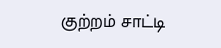குற்றம் சாட்டி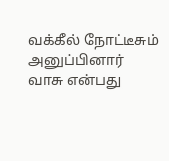வக்கீல் நோட்டீசும் அனுப்பினார் வாசு என்பது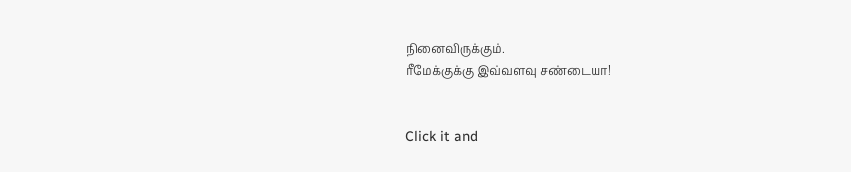நினைவிருக்கும்.
ரீமேக்குக்கு இவ்வளவு சண்டையா!


Click it and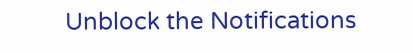Unblock the Notifications